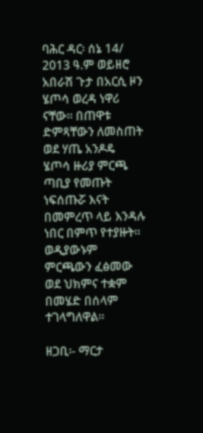ባሕር ዳር፡ ሰኔ 14/ 2013 ዓ.ም ወይዘሮ አበራሽ ጉታ በአርሲ ዞን ሄጦሳ ወረዳ ነዋሪ ናቸው፡፡ በጠዋቱ ድምጻቸውን ለመስጠት ወደ ሃጤ አንዶዴ ሄጦሳ ዙሪያ ምርጫ ጣቢያ የመጡት ነፍሰጡሯ እናት በመምረጥ ላይ እንዳሉ ነበር በምጥ የተያዙት፡፡
ወዲያውኑም ምርጫውን ፈፅመው ወደ ህክምና ተቋም በመሄድ በሰላም ተገላግለዋል፡፡

ዘጋቢ፡- ማርታ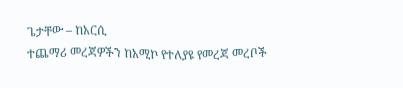ጌታቸው – ከአርሲ
ተጨማሪ መረጃዎችን ከአሚኮ የተለያዩ የመረጃ መረቦች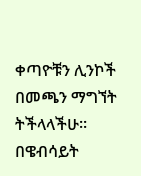ቀጣዮቹን ሊንኮች በመጫን ማግኘት ትችላላችሁ፡፡
በዌብሳይት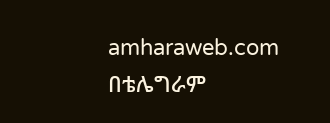amharaweb.com
በቴሌግራም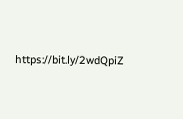https://bit.ly/2wdQpiZ